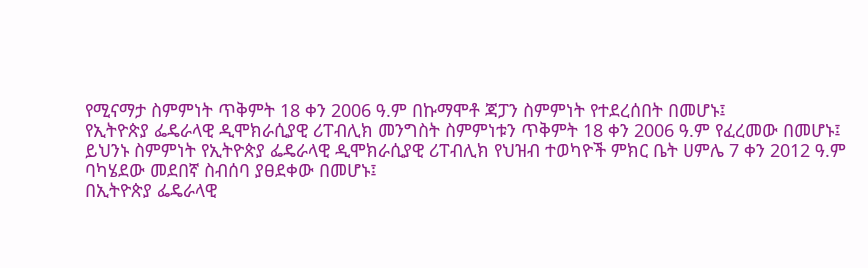የሚናማታ ስምምነት ጥቅምት 18 ቀን 2006 ዓ.ም በኩማሞቶ ጃፓን ስምምነት የተደረሰበት በመሆኑ፤
የኢትዮጵያ ፌዴራላዊ ዲሞክራሲያዊ ሪፐብሊክ መንግስት ስምምነቱን ጥቅምት 18 ቀን 2006 ዓ.ም የፈረመው በመሆኑ፤
ይህንኑ ስምምነት የኢትዮጵያ ፌዴራላዊ ዲሞክራሲያዊ ሪፐብሊክ የህዝብ ተወካዮች ምክር ቤት ሀምሌ 7 ቀን 2012 ዓ.ም ባካሄደው መደበኛ ስብሰባ ያፀደቀው በመሆኑ፤
በኢትዮጵያ ፌዴራላዊ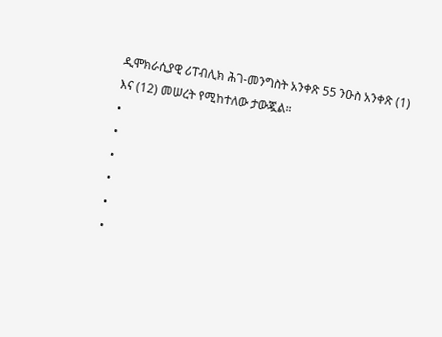ዲሞክራሲያዊ ሪፐብሊክ ሕገ-መንግስት አንቀጽ 55 ንዑስ አንቀጽ (1) እና (12) መሠረት የሚከተለው ታውጇል።
•
•
•
•
•
•